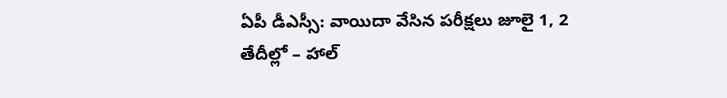ఏపీ డీఎస్సీ: వాయిదా వేసిన పరీక్షలు జూలై 1, 2 తేదీల్లో – హాల్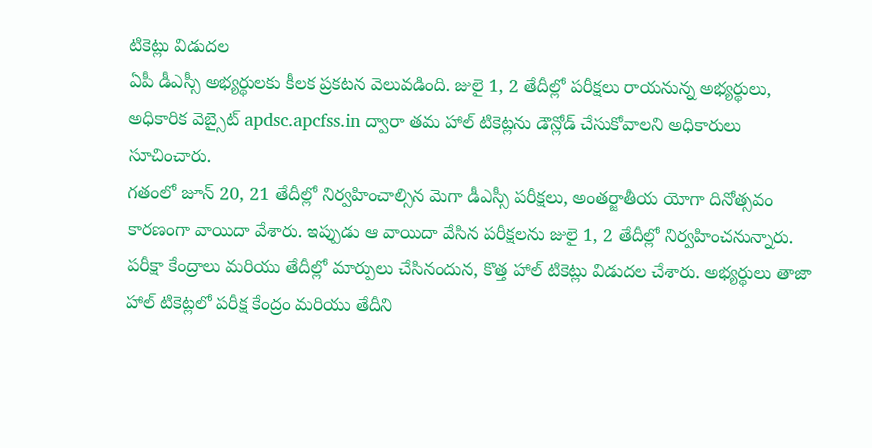టికెట్లు విడుదల
ఏపీ డీఎస్సీ అభ్యర్థులకు కీలక ప్రకటన వెలువడింది. జులై 1, 2 తేదీల్లో పరీక్షలు రాయనున్న అభ్యర్థులు, అధికారిక వెబ్సైట్ apdsc.apcfss.in ద్వారా తమ హాల్ టికెట్లను డౌన్లోడ్ చేసుకోవాలని అధికారులు సూచించారు.
గతంలో జూన్ 20, 21 తేదీల్లో నిర్వహించాల్సిన మెగా డీఎస్సీ పరీక్షలు, అంతర్జాతీయ యోగా దినోత్సవం కారణంగా వాయిదా వేశారు. ఇప్పుడు ఆ వాయిదా వేసిన పరీక్షలను జులై 1, 2 తేదీల్లో నిర్వహించనున్నారు.
పరీక్షా కేంద్రాలు మరియు తేదీల్లో మార్పులు చేసినందున, కొత్త హాల్ టికెట్లు విడుదల చేశారు. అభ్యర్థులు తాజా హాల్ టికెట్లలో పరీక్ష కేంద్రం మరియు తేదీని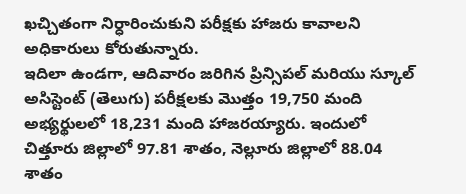ఖచ్చితంగా నిర్ధారించుకుని పరీక్షకు హాజరు కావాలని అధికారులు కోరుతున్నారు.
ఇదిలా ఉండగా, ఆదివారం జరిగిన ప్రిన్సిపల్ మరియు స్కూల్ అసిస్టెంట్ (తెలుగు) పరీక్షలకు మొత్తం 19,750 మంది అభ్యర్థులలో 18,231 మంది హాజరయ్యారు. ఇందులో చిత్తూరు జిల్లాలో 97.81 శాతం, నెల్లూరు జిల్లాలో 88.04 శాతం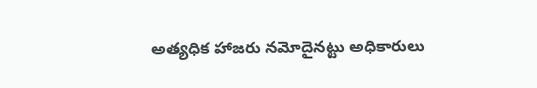అత్యధిక హాజరు నమోదైనట్టు అధికారులు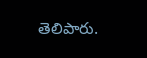తెలిపారు.